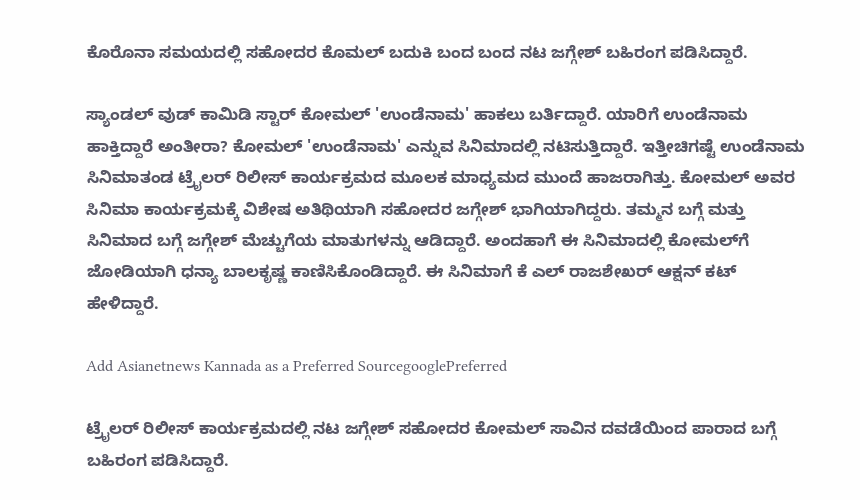ಕೊರೊನಾ ಸಮಯದಲ್ಲಿ ಸಹೋದರ ಕೊಮಲ್ ಬದುಕಿ ಬಂದ ಬಂದ ನಟ ಜಗ್ಗೇಶ್ ಬಹಿರಂಗ ಪಡಿಸಿದ್ದಾರೆ.

ಸ್ಯಾಂಡಲ್ ವುಡ್ ಕಾಮಿಡಿ ಸ್ಟಾರ್ ಕೋಮಲ್ 'ಉಂಡೆನಾಮ' ಹಾಕಲು ಬರ್ತಿದ್ದಾರೆ. ಯಾರಿಗೆ ಉಂಡೆನಾಮ ಹಾಕ್ತಿದ್ದಾರೆ ಅಂತೀರಾ? ಕೋಮಲ್ 'ಉಂಡೆನಾಮ' ಎನ್ನುವ ಸಿನಿಮಾದಲ್ಲಿ ನಟಿಸುತ್ತಿದ್ದಾರೆ. ಇತ್ತೀಚಿಗಷ್ಟೆ ಉಂಡೆನಾಮ ಸಿನಿಮಾತಂಡ ಟ್ರೈಲರ್ ರಿಲೀಸ್ ಕಾರ್ಯಕ್ರಮದ ಮೂಲಕ ಮಾಧ್ಯಮದ ಮುಂದೆ ಹಾಜರಾಗಿತ್ತು. ಕೋಮಲ್ ಅವರ ಸಿನಿಮಾ ಕಾರ್ಯಕ್ರಮಕ್ಕೆ ವಿಶೇಷ ಅತಿಥಿಯಾಗಿ ಸಹೋದರ ಜಗ್ಗೇಶ್ ಭಾಗಿಯಾಗಿದ್ದರು. ತಮ್ಮನ ಬಗ್ಗೆ ಮತ್ತು ಸಿನಿಮಾದ ಬಗ್ಗೆ ಜಗ್ಗೇಶ್ ಮೆಚ್ಚುಗೆಯ ಮಾತುಗಳನ್ನು ಆಡಿದ್ದಾರೆ. ಅಂದಹಾಗೆ ಈ ಸಿನಿಮಾದಲ್ಲಿ ಕೋಮಲ್‌ಗೆ ಜೋಡಿಯಾಗಿ ಧನ್ಯಾ ಬಾಲಕೃಷ್ಣ ಕಾಣಿಸಿಕೊಂಡಿದ್ದಾರೆ. ಈ ಸಿನಿಮಾಗೆ ಕೆ ಎಲ್ ರಾಜಶೇಖರ್ ಆಕ್ಷನ್ ಕಟ್ ಹೇಳಿದ್ದಾರೆ.

Add Asianetnews Kannada as a Preferred SourcegooglePreferred

ಟ್ರೈಲರ್ ರಿಲೀಸ್ ಕಾರ್ಯಕ್ರಮದಲ್ಲಿ ನಟ ಜಗ್ಗೇಶ್ ಸಹೋದರ ಕೋಮಲ್ ಸಾವಿನ ದವಡೆಯಿಂದ ಪಾರಾದ ಬಗ್ಗೆ ಬಹಿರಂಗ ಪಡಿಸಿದ್ದಾರೆ.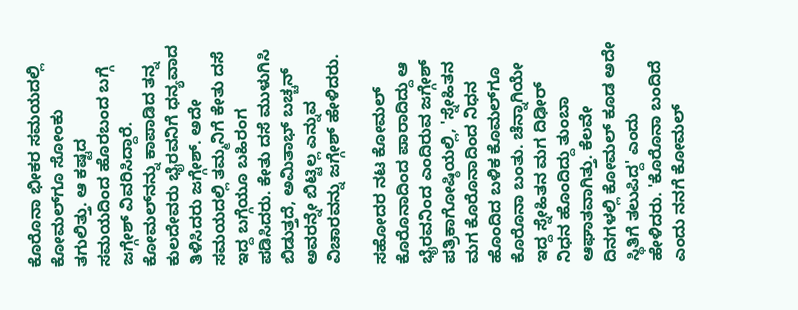ಕೊರೊನಾ ಭೀಕರ ಸಮಯದಲ್ಲಿ ಕೋಮಲ್‌ಗೂ ಸೋಂಕು ತಗುಲಿತ್ತು. ಆ ಕಷ್ಟದ ಸಮಯದಿಂದ ಹೊರಬಂದ ಬಗ್ಗೆ ಜಗ್ಗೇಶ್ ವಿವರಿಸಿದ್ದಾರೆ. ಕೋಮಲ್‌ನನ್ನು ಕಾಪಾಡಿದ ತನ್ನ ಕುಲದೇವರು ಭೈರವನಿಗೆ ಧನ್ಯವಾದ ತಿಳಿಸಿದರು ಜಗ್ಗೇಶ್. ಅದೇ ಸಮಯದಲ್ಲಿ ತಮ್ಮನಿಗೆ ಕೇತು ದಸೆ ಇದ್ದ ಬಗ್ಗೆಯೂ ಬಹಿರಂಗ ಪಡಿಸಿದರು. ಕೇತು ದಸೆ ಮುಳುಗಿಸಿ ಬಿಡುತ್ತದೆ, ಅಮಿತಾಭ್ ಬಚ್ಚನ್ ಅವರನ್ನೇ ಬಿಟ್ಟಿಲ್ಲ ಎನ್ನುವ ವಿಚಾರವನ್ನು ಜಗ್ಗೇಶ್ ಹೇಳಿದರು.

ಸಹೋದರ ನಟ ಕೋಮಲ್ ಕೊರೊನಾದಿಂದ ಪಾರಾದಿದ್ದು ಆ ಭೈರವನಿಂದ ಎಂದಿರುವ ಜಗ್ಗೇಶ್ ಪತ್ರಿಕಾಗೋಷ್ಠಿಯಲ್ಲಿ, 'ಸ್ನೇಹಿತನ ಮಗ ಕೊರೊನಾದಿಂದ ನಿಧನ ಹೊಂದಿದ ಬಳಿಕ ಕೊಮಲ್‌‌ಗೂ ಕೊರೊನಾ ಬಂತು. ಚೆನ್ನಾಗಿಯೇ ಇದ್ದ ಸ್ನೇಹಿತನ ಮಗ ದಿಢೀರ್ ನಿಧನ ಹೊಂದಿದ್ದು ತುಂಬಾ ಆಘಾತವಾಗಿತ್ತು. ಕೆಲವೇ ದಿನಗಳಲ್ಲಿ ಕೋಮಲ್ ಕೂಡ ಅದೇ ಸ್ಥಿತಿಗೆ ತಲುಪಿದ್ದ' ಎಂದು ಹೇಳಿದರು. 'ಕೊರೊನಾ ಬಂದಿದೆ ಎಂದು ನನಗೆ ಕೋಮಲ್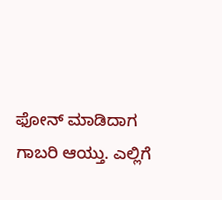ಫೋನ್ ಮಾಡಿದಾಗ ಗಾಬರಿ ಆಯ್ತು. ಎಲ್ಲಿಗೆ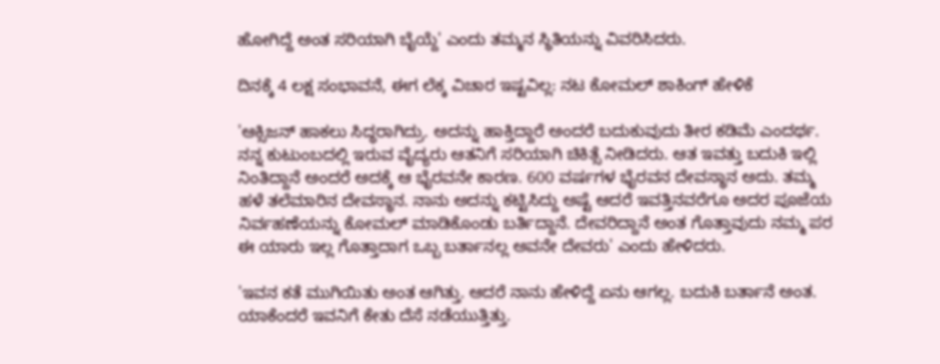ಹೋಗಿದ್ದೆ ಅಂತ ಸರಿಯಾಗಿ ಬೈಯ್ದೆ' ಎಂದು ತಮ್ಮನ ಸ್ಥಿತಿಯನ್ನು ವಿವರಿಸಿದರು.

ದಿನಕ್ಕೆ 4 ಲಕ್ಷ ಸಂಭಾವನೆ, ಈಗ ಲೆಕ್ಕ ವಿಚಾರ ಇಷ್ಟವಿಲ್ಲ: ನಟ ಕೋಮಲ್ ಶಾಕಿಂಗ್ ಹೇಳಿಕೆ

'ಆಕ್ಸಿಜನ್ ಹಾಕಲು ಸಿದ್ಧರಾಗಿದ್ರು. ಅದನ್ನು ಹಾಕ್ತಿದ್ದಾರೆ ಅಂದರೆ ಬದುಕುವುದು ತೀರ ಕಡಿಮೆ ಎಂದರ್ಥ. ನನ್ನ ಕುಟುಂಬದಲ್ಲಿ ಇರುವ ವೈದ್ಯರು ಆತನಿಗೆ ಸರಿಯಾಗಿ ಚಿಕಿತ್ಸೆ ನೀಡಿದರು. ಆತ ಇವತ್ತು ಬದುಕಿ ಇಲ್ಲಿ ನಿಂತಿದ್ದಾನೆ ಅಂದರೆ ಅದಕ್ಕೆ ಆ ಭೈರವನೇ ಕಾರಣ. 600 ವರ್ಷಗಳ ಭೈರವನ ದೇವಸ್ಥಾನ ಅದು. ತಮ್ಮ ಹಳೆ ತಲೆಮಾರಿನ ದೇವಸ್ಥಾನ. ನಾನು ಅದನ್ನು ಕಟ್ಟಿಸಿದ್ದು ಅಷ್ಟೆ ಆದರೆ ಇವತ್ತಿನವರೆಗೂ ಅದರ ಪೂಜೆಯ ನಿರ್ವಹಣೆಯನ್ನು ಕೋಮಲ್ ಮಾಡಿಕೊಂಡು ಬರ್ತಿದ್ದಾನೆ. ದೇವರಿದ್ದಾನೆ ಅಂತ ಗೊತ್ತಾವುದು ನಮ್ಮ ಪರ ಈ ಯಾರು ಇಲ್ಲ ಗೊತ್ತಾದಾಗ ಒಬ್ಬ ಬರ್ತಾನಲ್ಲ ಅವನೇ ದೇವರು' ಎಂದು ಹೇಳಿದರು.

'ಇವನ ಕತೆ ಮುಗಿಯಿತು ಅಂತ ಆಗಿತ್ತು. ಆದರೆ ನಾನು ಹೇಳಿದ್ದೆ ಏನು ಆಗಲ್ಲ. ಬದುಕಿ ಬರ್ತಾನೆ ಅಂತ. ಯಾಕೆಂದರೆ ಇವನಿಗೆ ಕೇತು ದೆಸೆ ನಡೆಯುತ್ತಿತ್ತು.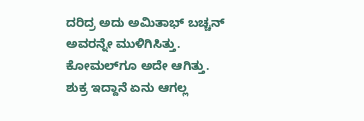ದರಿದ್ರ ಅದು ಅಮಿತಾಭ್ ಬಚ್ಚನ್ ಅವರನ್ನೇ ಮುಳಿಗಿಸಿತ್ತು. ಕೋಮಲ್‌ಗೂ ಅದೇ ಆಗಿತ್ತು. ಶುಕ್ರ ಇದ್ದಾನೆ ಏನು ಆಗಲ್ಲ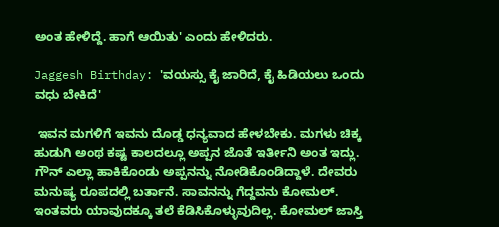ಅಂತ ಹೇಳಿದ್ದೆ. ಹಾಗೆ ಆಯಿತು' ಎಂದು ಹೇಳಿದರು.

Jaggesh Birthday: 'ವಯಸ್ಸು ಕೈ ಜಾರಿದೆ, ಕೈ ಹಿಡಿಯಲು ಒಂದು ವಧು ಬೇಕಿದೆ'

 ಇವನ ಮಗಳಿಗೆ ಇವನು ದೊಡ್ಡ ಧನ್ಯವಾದ ಹೇಳಬೇಕು. ಮಗಳು ಚಿಕ್ಕ ಹುಡುಗಿ ಅಂಥ ಕಷ್ಟ ಕಾಲದಲ್ಲೂ ಅಪ್ಪನ ಜೊತೆ ಇರ್ತೀನಿ ಅಂತ ಇದ್ಲು. ಗೌನ್ ಎಲ್ಲಾ ಹಾಕಿಕೊಂಡು ಅಪ್ಪನನ್ನು ನೋಡಿಕೊಂಡಿದ್ದಾಳೆ. ದೇವರು ಮನುಷ್ಯ ರೂಪದಲ್ಲಿ ಬರ್ತಾನೆ. ಸಾವನನ್ನು ಗೆದ್ದವನು ಕೋಮಲ್. ಇಂತವರು ಯಾವುದಕ್ಕೂ ತಲೆ ಕೆಡಿಸಿಕೊಳ್ಳುವುದಿಲ್ಲ. ಕೋಮಲ್ ಜಾಸ್ತಿ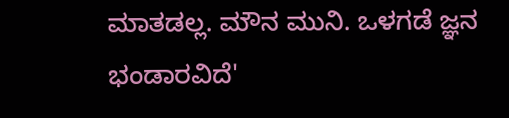ಮಾತಡಲ್ಲ. ಮೌನ ಮುನಿ. ಒಳಗಡೆ ಜ್ಞನ ಭಂಡಾರವಿದೆ'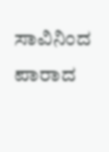ಸಾವಿನಿಂದ ಪಾರಾದ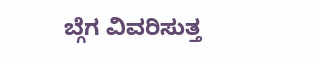ಬ್ಗೆಗ ವಿವರಿಸುತ್ತ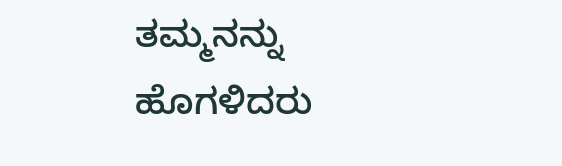ತಮ್ಮನನ್ನು ಹೊಗಳಿದರು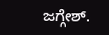ಜಗ್ಗೇಶ್.